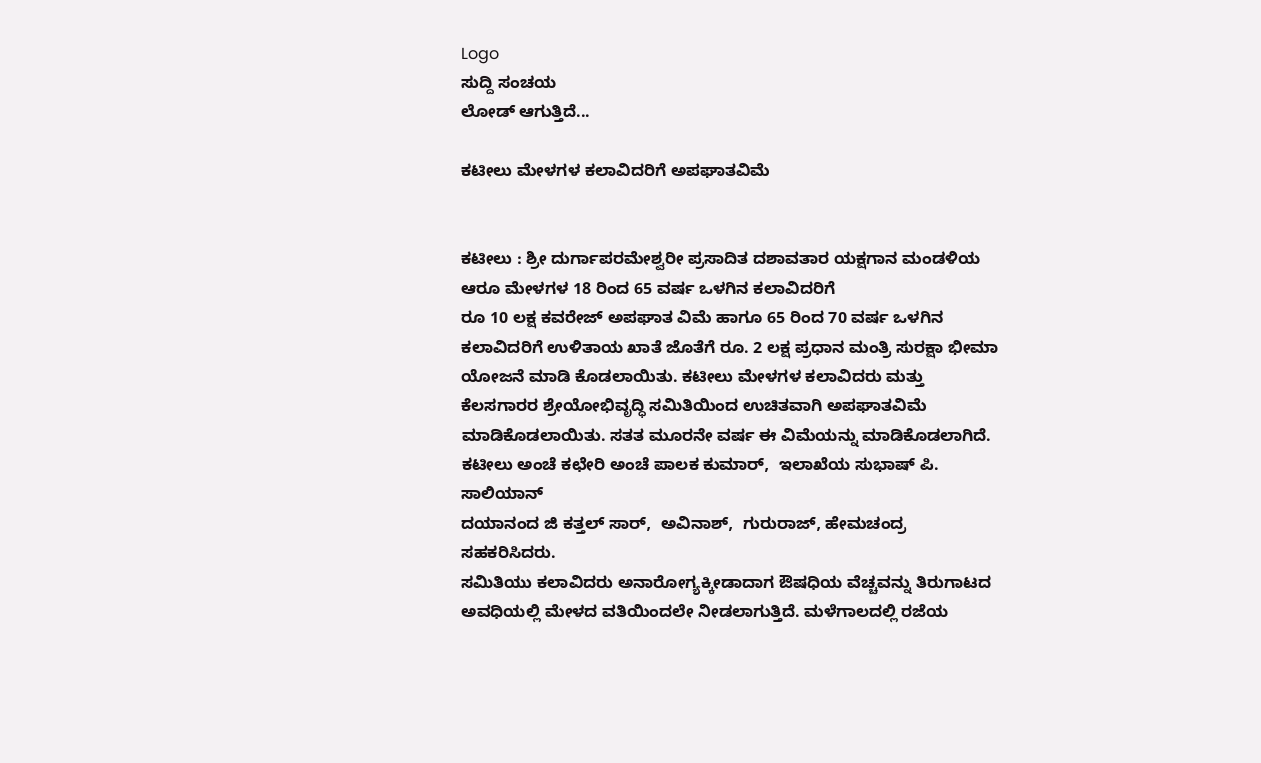Logo
ಸುದ್ದಿ ಸಂಚಯ
ಲೋಡ್ ಆಗುತ್ತಿದೆ...

ಕಟೀಲು ಮೇಳಗಳ ಕಲಾವಿದರಿಗೆ ಅಪಘಾತವಿಮೆ


ಕಟೀಲು : ಶ್ರೀ ದುರ್ಗಾಪರಮೇಶ್ವರೀ ಪ್ರಸಾದಿತ ದಶಾವತಾರ ಯಕ್ಷಗಾನ ಮಂಡಳಿಯ ಆರೂ ಮೇಳಗಳ 18 ರಿಂದ 65 ವರ್ಷ ಒಳಗಿನ ಕಲಾವಿದರಿಗೆ
ರೂ 10 ಲಕ್ಷ ಕವರೇಜ್ ಅಪಘಾತ ವಿಮೆ ಹಾಗೂ 65 ರಿಂದ 70 ವರ್ಷ ಒಳಗಿನ ಕಲಾವಿದರಿಗೆ ಉಳಿತಾಯ ಖಾತೆ ಜೊತೆಗೆ ರೂ. 2 ಲಕ್ಷ ಪ್ರಧಾನ ಮಂತ್ರಿ ಸುರಕ್ಷಾ ಭೀಮಾ ಯೋಜನೆ ಮಾಡಿ ಕೊಡಲಾಯಿತು. ಕಟೀಲು ಮೇಳಗಳ ಕಲಾವಿದರು ಮತ್ತು ಕೆಲಸಗಾರರ ಶ್ರೇಯೋಭಿವೃದ್ಧಿ ಸಮಿತಿಯಿಂದ ಉಚಿತವಾಗಿ ಅಪಘಾತವಿಮೆ ಮಾಡಿಕೊಡಲಾಯಿತು. ಸತತ ಮೂರನೇ ವರ್ಷ ಈ ವಿಮೆಯನ್ನು ಮಾಡಿಕೊಡಲಾಗಿದೆ.
ಕಟೀಲು ಅಂಚೆ ಕಛೇರಿ ಅಂಚೆ ಪಾಲಕ ಕುಮಾರ್,  ಇಲಾಖೆಯ ಸುಭಾಷ್ ಪಿ. ಸಾಲಿಯಾನ್
ದಯಾನಂದ ಜಿ ಕತ್ತಲ್ ಸಾರ್,  ಅವಿನಾಶ್,  ಗುರುರಾಜ್, ಹೇಮಚಂದ್ರ ಸಹಕರಿಸಿದರು.
ಸಮಿತಿಯು ಕಲಾವಿದರು ಅನಾರೋಗ್ಯಕ್ಕೀಡಾದಾಗ ಔಷಧಿಯ ವೆಚ್ಚವನ್ನು ತಿರುಗಾಟದ ಅವಧಿಯಲ್ಲಿ ಮೇಳದ ವತಿಯಿಂದಲೇ ನೀಡಲಾಗುತ್ತಿದೆ. ಮಳೆಗಾಲದಲ್ಲಿ ರಜೆಯ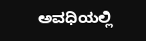ಅವಧಿಯಲ್ಲಿ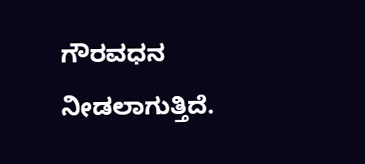ಗೌರವಧನ ನೀಡಲಾಗುತ್ತಿದೆ.